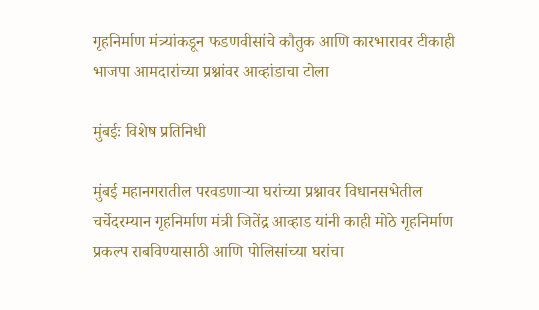गृहनिर्माण मंत्र्यांकडून फडणवीसांचे कौतुक आणि कारभारावर टीकाही भाजपा आमदारांच्या प्रश्नांवर आव्हांडाचा टोला

मुंबईः विशेष प्रतिनिधी

मुंबई महानगरातील परवडणाऱ्या घरांच्या प्रश्नावर विधानसभेतील चर्चेदरम्यान गृहनिर्माण मंत्री जितेंद्र आव्हाड यांनी काही मोठे गृहनिर्माण प्रकल्प राबविण्यासाठी आणि पोलिसांच्या घरांचा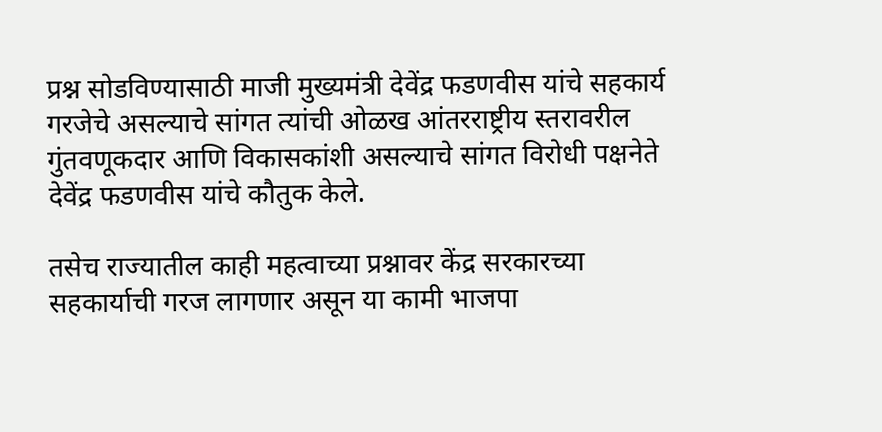प्रश्न सोडविण्यासाठी माजी मुख्यमंत्री देवेंद्र फडणवीस यांचे सहकार्य गरजेचे असल्याचे सांगत त्यांची ओळख आंतरराष्ट्रीय स्तरावरील गुंतवणूकदार आणि विकासकांशी असल्याचे सांगत विरोधी पक्षनेते देवेंद्र फडणवीस यांचे कौतुक केले.

तसेच राज्यातील काही महत्वाच्या प्रश्नावर केंद्र सरकारच्या सहकार्याची गरज लागणार असून या कामी भाजपा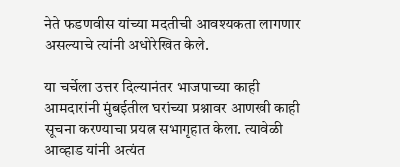नेते फडणवीस यांच्या मदतीची आवश्यकता लागणार असल्याचे त्यांनी अधोरेखित केले.

या चर्चेला उत्तर दिल्यानंतर भाजपाच्या काही आमदारांनी मुंबईतील घरांच्या प्रश्नावर आणखी काही सूचना करण्याचा प्रयत्न सभागृहात केला. त्यावेळी आव्हाड यांनी अत्यंत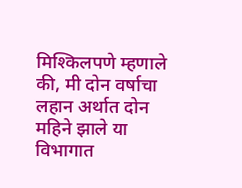मिश्किलपणे म्हणाले की, मी दोन वर्षाचा लहान अर्थात दोन महिने झाले या विभागात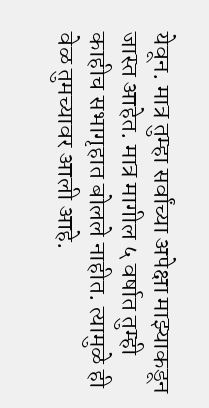येवून. मात्र तुम्हा सर्वांच्या अपेक्षा माझ्याकडून जास्त आहेत. मात्र मागील ५ वर्षात तुम्ही काहीच सभागृहात बोलले नाहीत. त्यामुळे ही वेळ तुमच्यावर आली आहे.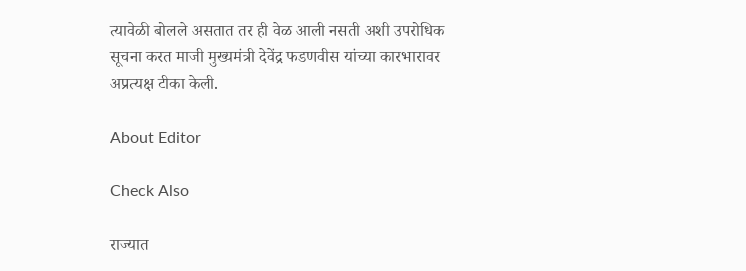त्यावेळी बोलले असतात तर ही वेळ आली नसती अशी उपरोधिक सूचना करत माजी मुख्यमंत्री देवेंद्र फडणवीस यांच्या कारभारावर अप्रत्यक्ष टीका केली.

About Editor

Check Also

राज्यात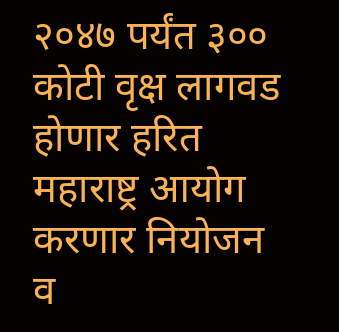२०४७ पर्यंत ३०० कोटी वृक्ष लागवड होणार हरित महाराष्ट्र आयोग करणार नियोजन व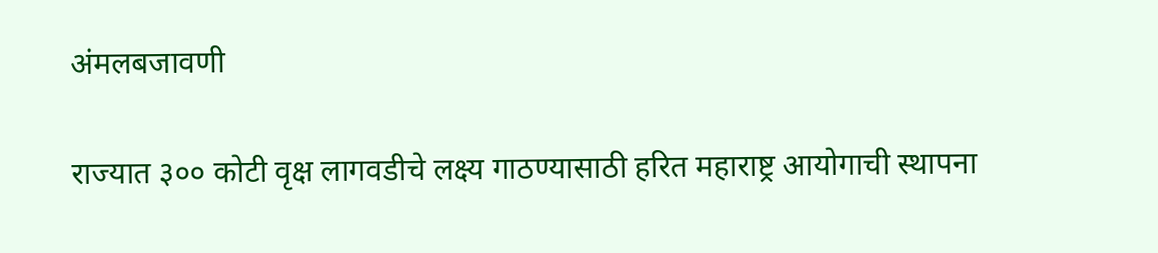अंमलबजावणी

राज्यात ३०० कोटी वृक्ष लागवडीचे लक्ष्य गाठण्यासाठी हरित महाराष्ट्र आयोगाची स्थापना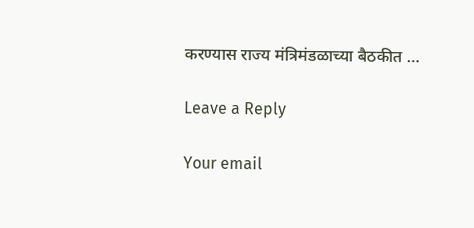करण्यास राज्य मंत्रिमंडळाच्या बैठकीत …

Leave a Reply

Your email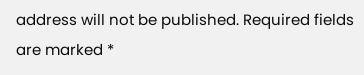address will not be published. Required fields are marked *